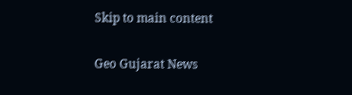Skip to main content

Geo Gujarat News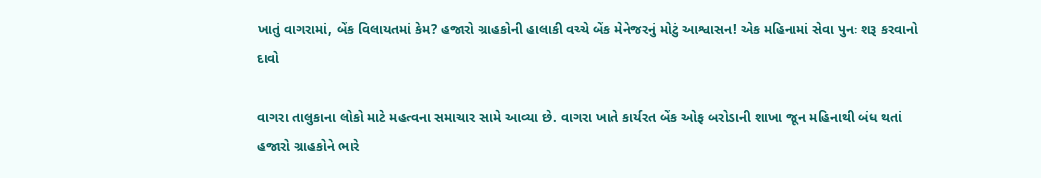ખાતું વાગરામાં, બેંક વિલાયતમાં કેમ? હજારો ગ્રાહકોની હાલાકી વચ્ચે બેંક મેનેજરનું મોટું આશ્વાસન! એક મહિનામાં સેવા પુનઃ શરૂ કરવાનો દાવો

વાગરા તાલુકાના લોકો માટે મહત્વના સમાચાર સામે આવ્યા છે. વાગરા ખાતે કાર્યરત બેંક ઓફ બરોડાની શાખા જૂન મહિનાથી બંધ થતાં હજારો ગ્રાહકોને ભારે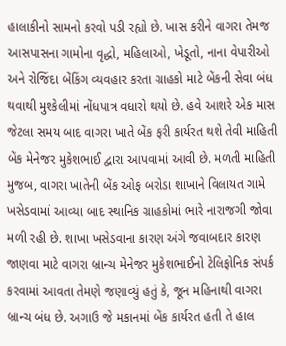હાલાકીનો સામનો કરવો પડી રહ્યો છે. ખાસ કરીને વાગરા તેમજ આસપાસના ગામોના વૃદ્ધો, મહિલાઓ, ખેડૂતો, નાના વેપારીઓ અને રોજિંદા બેંકિંગ વ્યવહાર કરતા ગ્રાહકો માટે બેંકની સેવા બંધ થવાથી મુશ્કેલીમાં નોંધપાત્ર વધારો થયો છે. હવે આશરે એક માસ જેટલા સમય બાદ વાગરા ખાતે બેંક ફરી કાર્યરત થશે તેવી માહિતી બેંક મેનેજર મુકેશભાઈ દ્વારા આપવામાં આવી છે. મળતી માહિતી મુજબ, વાગરા ખાતેની બેંક ઓફ બરોડા શાખાને વિલાયત ગામે ખસેડવામાં આવ્યા બાદ સ્થાનિક ગ્રાહકોમાં ભારે નારાજગી જોવા મળી રહી છે. શાખા ખસેડવાના કારણ અંગે જવાબદાર કારણ જાણવા માટે વાગરા બ્રાન્ચ મેનેજર મુકેશભાઈનો ટેલિફોનિક સંપર્ક કરવામાં આવતા તેમણે જણાવ્યું હતું કે, જૂન મહિનાથી વાગરા બ્રાન્ચ બંધ છે. અગાઉ જે મકાનમાં બેંક કાર્યરત હતી તે હાલ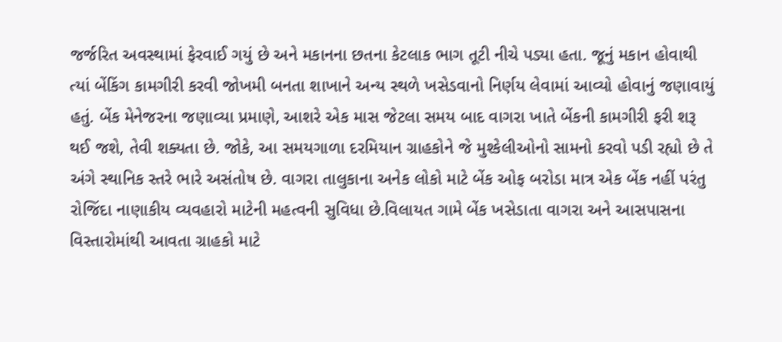જર્જરિત અવસ્થામાં ફેરવાઈ ગયું છે અને મકાનના છતના કેટલાક ભાગ તૂટી નીચે પડ્યા હતા. જૂનું મકાન હોવાથી ત્યાં બેંકિંગ કામગીરી કરવી જોખમી બનતા શાખાને અન્ય સ્થળે ખસેડવાનો નિર્ણય લેવામાં આવ્યો હોવાનું જણાવાયું હતું. બેંક મેનેજરના જણાવ્યા પ્રમાણે, આશરે એક માસ જેટલા સમય બાદ વાગરા ખાતે બેંકની કામગીરી ફરી શરૂ થઈ જશે, તેવી શક્યતા છે. જોકે, આ સમયગાળા દરમિયાન ગ્રાહકોને જે મુશ્કેલીઓનો સામનો કરવો પડી રહ્યો છે તે અંગે સ્થાનિક સ્તરે ભારે અસંતોષ છે. વાગરા તાલુકાના અનેક લોકો માટે બેંક ઓફ બરોડા માત્ર એક બેંક નહીં પરંતુ રોજિંદા નાણાકીય વ્યવહારો માટેની મહત્વની સુવિધા છે.વિલાયત ગામે બેંક ખસેડાતા વાગરા અને આસપાસના વિસ્તારોમાંથી આવતા ગ્રાહકો માટે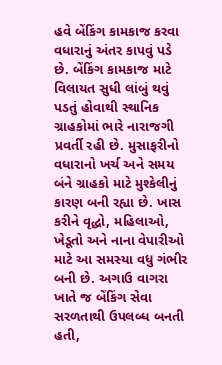હવે બેંકિંગ કામકાજ કરવા વધારાનું અંતર કાપવું પડે છે. બેંકિંગ કામકાજ માટે વિલાયત સુધી લાંબું થવું પડતું હોવાથી સ્થાનિક ગ્રાહકોમાં ભારે નારાજગી પ્રવર્તી રહી છે. મુસાફરીનો વધારાનો ખર્ચ અને સમય બંને ગ્રાહકો માટે મુશ્કેલીનું કારણ બની રહ્યા છે. ખાસ કરીને વૃદ્ધો, મહિલાઓ, ખેડૂતો અને નાના વેપારીઓ માટે આ સમસ્યા વધુ ગંભીર બની છે. અગાઉ વાગરા ખાતે જ બેંકિંગ સેવા સરળતાથી ઉપલબ્ધ બનતી હતી,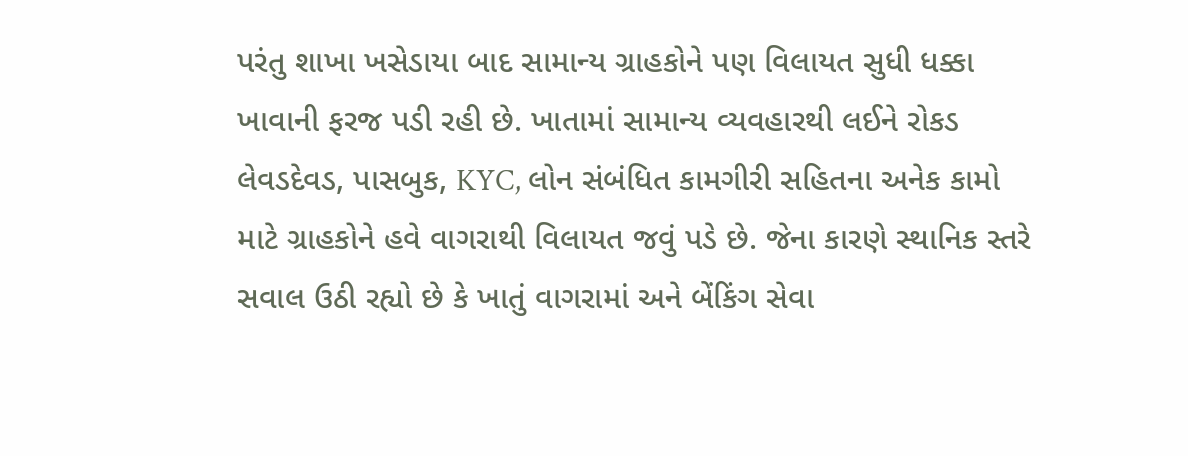પરંતુ શાખા ખસેડાયા બાદ સામાન્ય ગ્રાહકોને પણ વિલાયત સુધી ધક્કા ખાવાની ફરજ પડી રહી છે. ખાતામાં સામાન્ય વ્યવહારથી લઈને રોકડ લેવડદેવડ, પાસબુક, KYC, લોન સંબંધિત કામગીરી સહિતના અનેક કામો માટે ગ્રાહકોને હવે વાગરાથી વિલાયત જવું પડે છે. જેના કારણે સ્થાનિક સ્તરે સવાલ ઉઠી રહ્યો છે કે ખાતું વાગરામાં અને બેંકિંગ સેવા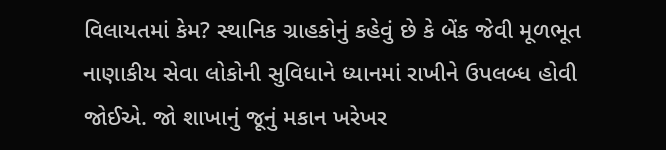વિલાયતમાં કેમ? સ્થાનિક ગ્રાહકોનું કહેવું છે કે બેંક જેવી મૂળભૂત નાણાકીય સેવા લોકોની સુવિધાને ધ્યાનમાં રાખીને ઉપલબ્ધ હોવી જોઈએ. જો શાખાનું જૂનું મકાન ખરેખર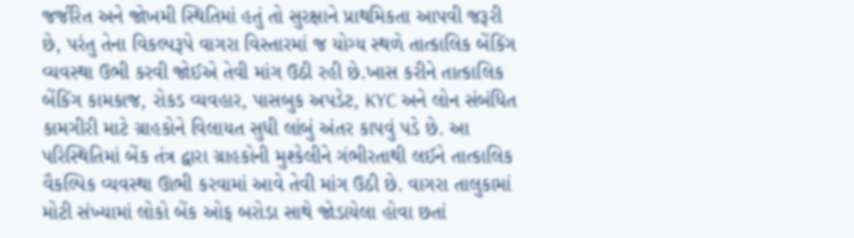જર્જરિત અને જોખમી સ્થિતિમાં હતું તો સુરક્ષાને પ્રાથમિકતા આપવી જરૂરી છે, પરંતુ તેના વિકલ્પરૂપે વાગરા વિસ્તારમાં જ યોગ્ય સ્થળે તાત્કાલિક બેંકિંગ વ્યવસ્થા ઉભી કરવી જોઈએ તેવી માંગ ઉઠી રહી છે.ખાસ કરીને તાત્કાલિક બેંકિંગ કામકાજ, રોકડ વ્યવહાર, પાસબુક અપડેટ, KYC અને લોન સંબંધિત કામગીરી માટે ગ્રાહકોને વિલાયત સુધી લાંબું અંતર કાપવું પડે છે. આ પરિસ્થિતિમાં બેંક તંત્ર દ્વારા ગ્રાહકોની મુશ્કેલીને ગંભીરતાથી લઈને તાત્કાલિક વૈકલ્પિક વ્યવસ્થા ઊભી કરવામાં આવે તેવી માંગ ઉઠી છે. વાગરા તાલુકામાં મોટી સંખ્યામાં લોકો બેંક ઓફ બરોડા સાથે જોડાયેલા હોવા છતાં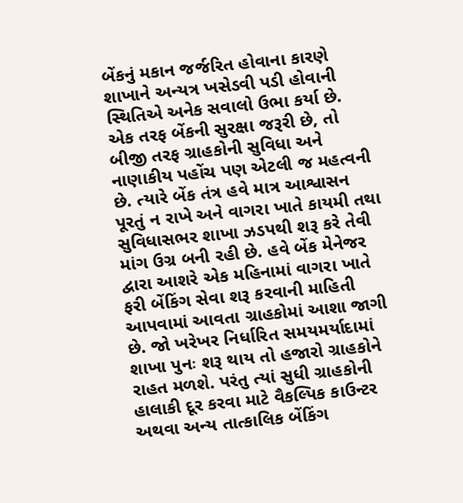બેંકનું મકાન જર્જરિત હોવાના કારણે શાખાને અન્યત્ર ખસેડવી પડી હોવાની સ્થિતિએ અનેક સવાલો ઉભા કર્યા છે. એક તરફ બેંકની સુરક્ષા જરૂરી છે, તો બીજી તરફ ગ્રાહકોની સુવિધા અને નાણાકીય પહોંચ પણ એટલી જ મહત્વની છે. ત્યારે બેંક તંત્ર હવે માત્ર આશ્વાસન પૂરતું ન રાખે અને વાગરા ખાતે કાયમી તથા સુવિધાસભર શાખા ઝડપથી શરૂ કરે તેવી માંગ ઉગ્ર બની રહી છે. હવે બેંક મેનેજર દ્વારા આશરે એક મહિનામાં વાગરા ખાતે ફરી બેંકિંગ સેવા શરૂ કરવાની માહિતી આપવામાં આવતા ગ્રાહકોમાં આશા જાગી છે. જો ખરેખર નિર્ધારિત સમયમર્યાદામાં શાખા પુનઃ શરૂ થાય તો હજારો ગ્રાહકોને રાહત મળશે. પરંતુ ત્યાં સુધી ગ્રાહકોની હાલાકી દૂર કરવા માટે વૈકલ્પિક કાઉન્ટર અથવા અન્ય તાત્કાલિક બેંકિંગ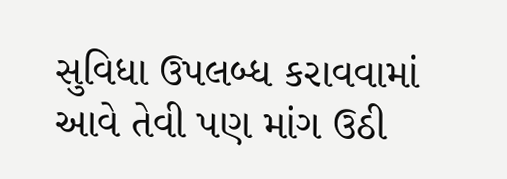સુવિધા ઉપલબ્ધ કરાવવામાં આવે તેવી પણ માંગ ઉઠી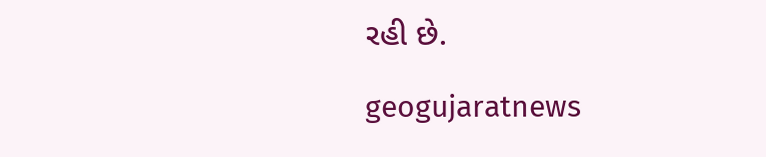રહી છે.

geogujaratnews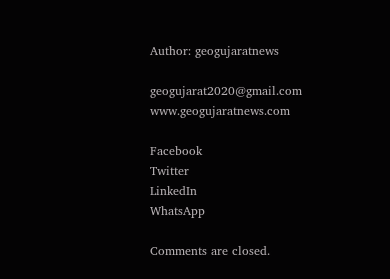Author: geogujaratnews

geogujarat2020@gmail.com www.geogujaratnews.com

Facebook
Twitter
LinkedIn
WhatsApp

Comments are closed.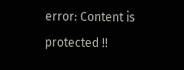error: Content is protected !!